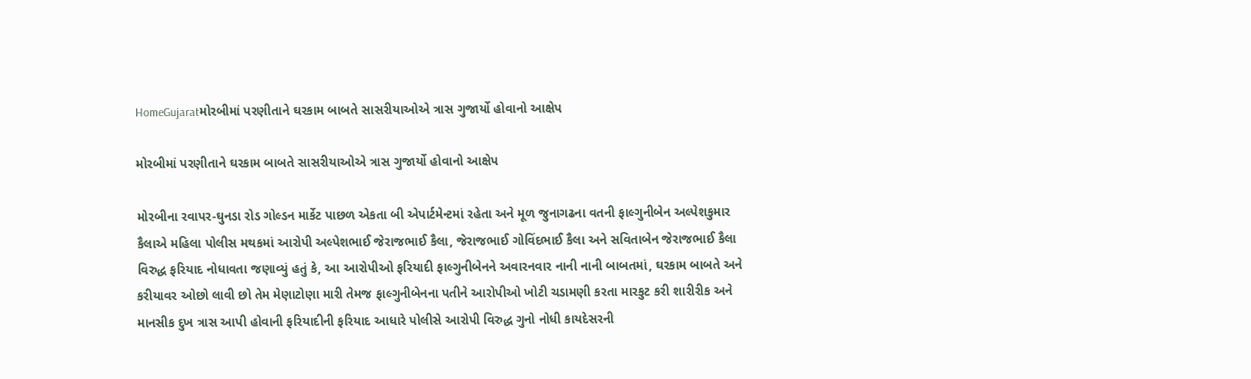HomeGujaratમોરબીમાં પરણીતાને ઘરકામ બાબતે સાસરીયાઓએ ત્રાસ ગુજાર્યો હોવાનો આક્ષેપ

મોરબીમાં પરણીતાને ઘરકામ બાબતે સાસરીયાઓએ ત્રાસ ગુજાર્યો હોવાનો આક્ષેપ

મોરબીના રવાપર-ઘુનડા રોડ ગોલ્ડન માર્કેટ પાછળ એકતા બી એપાર્ટમેન્ટમાં રહેતા અને મૂળ જુનાગઢના વતની ફાલ્ગુનીબેન અલ્પેશકુમાર કૈલાએ મહિલા પોલીસ મથકમાં આરોપી અલ્પેશભાઈ જેરાજભાઈ કૈલા, જેરાજભાઈ ગોવિંદભાઈ કૈલા અને સવિતાબેન જેરાજભાઈ કૈલા વિરુદ્ધ ફરિયાદ નોધાવતા જણાવ્યું હતું કે, આ આરોપીઓ ફરિયાદી ફાલ્ગુનીબેનને અવારનવાર નાની નાની બાબતમાં, ઘરકામ બાબતે અને કરીયાવર ઓછો લાવી છો તેમ મેણાટોણા મારી તેમજ ફાલ્ગુનીબેનના પતીને આરોપીઓ ખોટી ચડામણી કરતા મારકુટ કરી શારીરીક અને માનસીક દુખ ત્રાસ આપી હોવાની ફરિયાદીની ફરિયાદ આધારે પોલીસે આરોપી વિરુદ્ધ ગુનો નોધી કાયદેસરની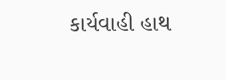કાર્યવાહી હાથ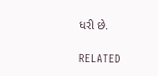ધરી છે.

RELATED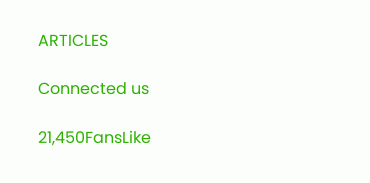ARTICLES

Connected us

21,450FansLike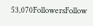53,070FollowersFollow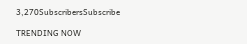3,270SubscribersSubscribe

TRENDING NOW